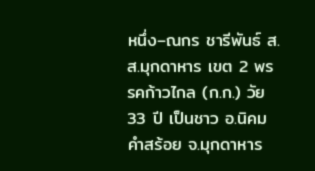หนึ่ง–ณกร ชารีพันธ์ ส.ส.มุกดาหาร เขต 2 พรรคก้าวไกล (ก.ก.) วัย 33 ปี เป็นชาว อ.นิคมคำสร้อย จ.มุกดาหาร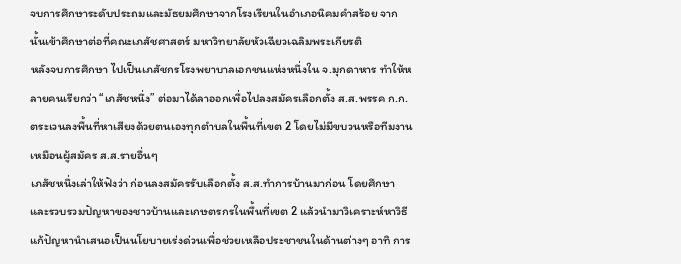จบการศึกษาระดับประถมและมัธยมศึกษาจากโรงเรียนในอำเภอนิคมคำสร้อย จากนั้นเข้าศึกษาต่อที่คณะเภสัชศาสตร์ มหาวิทยาลัยหัวเฉียวเฉลิมพระเกียรติ
หลังจบการศึกษา ไปเป็นเภสัชกรโรงพยาบาลเอกชนแห่งหนึ่งใน จ.มุกดาหาร ทำให้หลายคนเรียกว่า “เภสัชหนึ่ง” ต่อมาได้ลาออกเพื่อไปลงสมัครเลือกตั้ง ส.ส.พรรค ก.ก. ตระเวนลงพื้นที่หาเสียงด้วยตนเองทุกตำบลในพื้นที่เขต 2 โดยไม่มีขบวนหรือทีมงานเหมือนผู้สมัคร ส.ส.รายอื่นๆ
เภสัชหนึ่งเล่าให้ฟังว่า ก่อนลงสมัครรับเลือกตั้ง ส.ส.ทำการบ้านมาก่อน โดยศึกษาและรวบรวมปัญหาของชาวบ้านและเกษตรกรในพื้นที่เขต 2 แล้วนำมาวิเคราะห์หาวิธีแก้ปัญหานำเสนอเป็นนโยบายเร่งด่วนเพื่อช่วยเหลือประชาชนในด้านต่างๆ อาทิ การ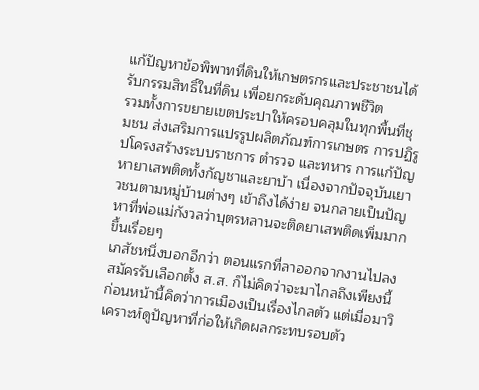แก้ปัญหาข้อพิพาทที่ดินให้เกษตรกรและประชาชนได้รับกรรมสิทธิ์ในที่ดิน เพื่อยกระดับคุณภาพชีวิต
รวมทั้งการขยายเขตประปาให้ครอบคลุมในทุกพื้นที่ชุมชน ส่งเสริมการแปรรูปผลิตภัณฑ์การเกษตร การปฏิรูปโครงสร้างระบบราชการ ตำรวจ และทหาร การแก้ปัญหายาเสพติดทั้งกัญชาและยาบ้า เนื่องจากปัจจุบันเยาวชนตามหมู่บ้านต่างๆ เข้าถึงได้ง่าย จนกลายเป็นปัญหาที่พ่อแม่กังวลว่าบุตรหลานจะติดยาเสพติดเพิ่มมากขึ้นเรื่อยๆ
เภสัชหนึ่งบอกอีกว่า ตอนแรกที่ลาออกจากงานไปลงสมัครรับเลือกตั้ง ส.ส. ก็ไม่คิดว่าจะมาไกลถึงเพียงนี้ ก่อนหน้านี้คิดว่าการเมืองเป็นเรื่องไกลตัว แต่เมื่อมาวิเคราะห์ดูปัญหาที่ก่อให้เกิดผลกระทบรอบตัว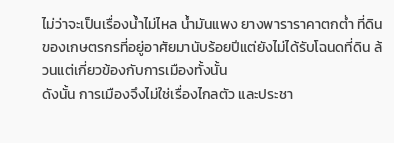ไม่ว่าจะเป็นเรื่องน้ำไม่ไหล น้ำมันแพง ยางพาราราคาตกต่ำ ที่ดินของเกษตรกรที่อยู่อาศัยมานับร้อยปีแต่ยังไม่ได้รับโฉนดที่ดิน ล้วนแต่เกี่ยวข้องกับการเมืองทั้งนั้น
ดังนั้น การเมืองจึงไม่ใช่เรื่องไกลตัว และประชา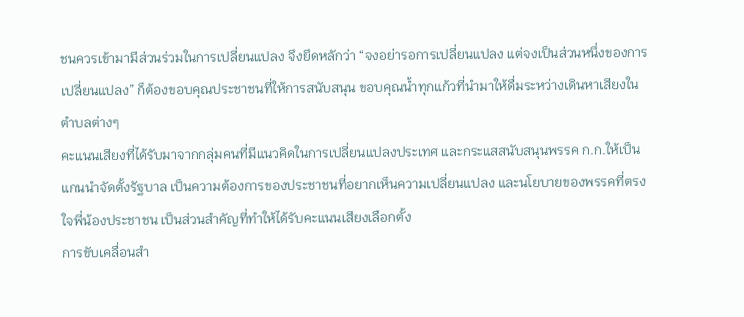ชนควรเข้ามามีส่วนร่วมในการเปลี่ยนแปลง จึงยึดหลักว่า “จงอย่ารอการเปลี่ยนแปลง แต่จงเป็นส่วนหนึ่งของการเปลี่ยนแปลง” ก็ต้องขอบคุณประชาชนที่ให้การสนับสนุน ขอบคุณน้ำทุกแก้วที่นำมาให้ดื่มระหว่างเดินหาเสียงในตำบลต่างๆ
คะแนนเสียงที่ได้รับมาจากกลุ่มคนที่มีแนวคิดในการเปลี่ยนแปลงประเทศ และกระแสสนับสนุนพรรค ก.ก.ให้เป็นแกนนำจัดตั้งรัฐบาล เป็นความต้องการของประชาชนที่อยากเห็นความเปลี่ยนแปลง และนโยบายของพรรคที่ตรงใจพี่น้องประชาชน เป็นส่วนสำคัญที่ทำให้ได้รับคะแนนเสียงเลือกตั้ง
การขับเคลื่อนสำ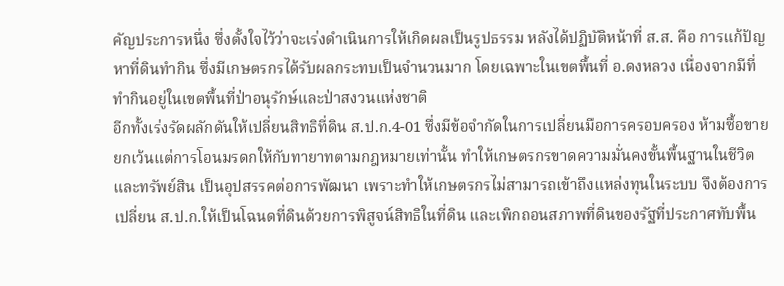คัญประการหนึ่ง ซึ่งตั้งใจไว้ว่าจะเร่งดำเนินการให้เกิดผลเป็นรูปธรรม หลังได้ปฏิบัติหน้าที่ ส.ส. คือ การแก้ปัญหาที่ดินทำกิน ซึ่งมีเกษตรกรได้รับผลกระทบเป็นจำนวนมาก โดยเฉพาะในเขตพื้นที่ อ.ดงหลวง เนื่องจากมีที่ทำกินอยู่ในเขตพื้นที่ป่าอนุรักษ์และป่าสงวนแห่งชาติ
อีกทั้งเร่งรัดผลักดันให้เปลี่ยนสิทธิที่ดิน ส.ป.ก.4-01 ซึ่งมีข้อจำกัดในการเปลี่ยนมือการครอบครอง ห้ามซื้อขายยกเว้นแต่การโอนมรดกให้กับทายาทตามกฎหมายเท่านั้น ทำให้เกษตรกรขาดความมั่นคงขั้นพื้นฐานในชีวิตและทรัพย์สิน เป็นอุปสรรคต่อการพัฒนา เพราะทำให้เกษตรกรไม่สามารถเข้าถึงแหล่งทุนในระบบ จึงต้องการเปลี่ยน ส.ป.ก.ให้เป็นโฉนดที่ดินด้วยการพิสูจน์สิทธิในที่ดิน และเพิกถอนสภาพที่ดินของรัฐที่ประกาศทับพื้น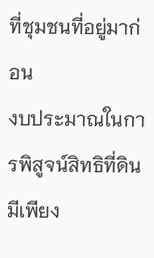ที่ชุมชนที่อยู่มาก่อน
งบประมาณในการพิสูจน์สิทธิที่ดินมีเพียง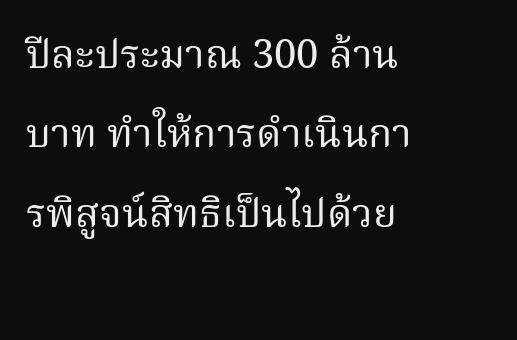ปีละประมาณ 300 ล้านบาท ทำให้การดำเนินการพิสูจน์สิทธิเป็นไปด้วย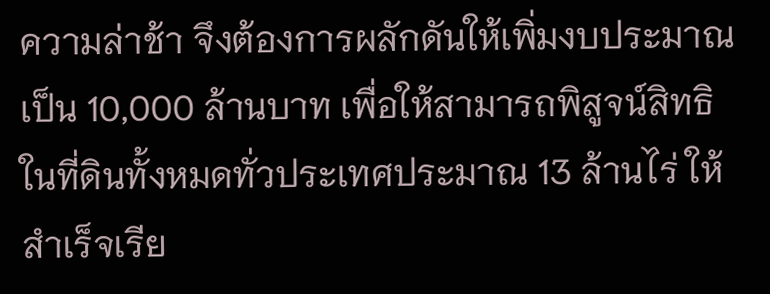ความล่าช้า จึงต้องการผลักดันให้เพิ่มงบประมาณเป็น 10,000 ล้านบาท เพื่อให้สามารถพิสูจน์สิทธิในที่ดินทั้งหมดทั่วประเทศประมาณ 13 ล้านไร่ ให้สำเร็จเรีย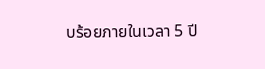บร้อยภายในเวลา 5 ปี